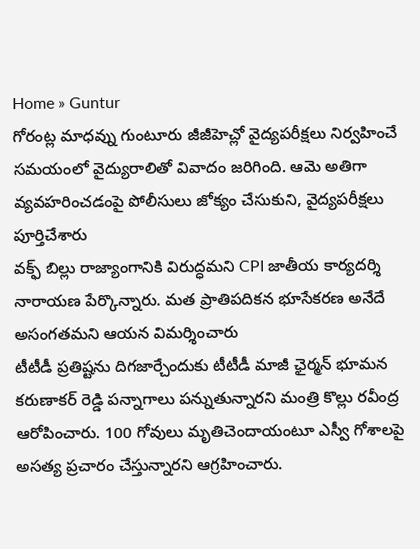Home » Guntur
గోరంట్ల మాధవ్ను గుంటూరు జీజీహెచ్లో వైద్యపరీక్షలు నిర్వహించే సమయంలో వైద్యురాలితో వివాదం జరిగింది. ఆమె అతిగా వ్యవహరించడంపై పోలీసులు జోక్యం చేసుకుని, వైద్యపరీక్షలు పూర్తిచేశారు
వక్ఫ్ బిల్లు రాజ్యాంగానికి విరుద్ధమని CPI జాతీయ కార్యదర్శి నారాయణ పేర్కొన్నారు. మత ప్రాతిపదికన భూసేకరణ అనేదే అసంగతమని ఆయన విమర్శించారు
టీటీడీ ప్రతిష్టను దిగజార్చేందుకు టీటీడీ మాజీ ఛైర్మన్ భూమన కరుణాకర్ రెడ్డి పన్నాగాలు పన్నుతున్నారని మంత్రి కొల్లు రవీంద్ర ఆరోపించారు. 100 గోవులు మృతిచెందాయంటూ ఎస్వీ గోశాలపై అసత్య ప్రచారం చేస్తున్నారని ఆగ్రహించారు.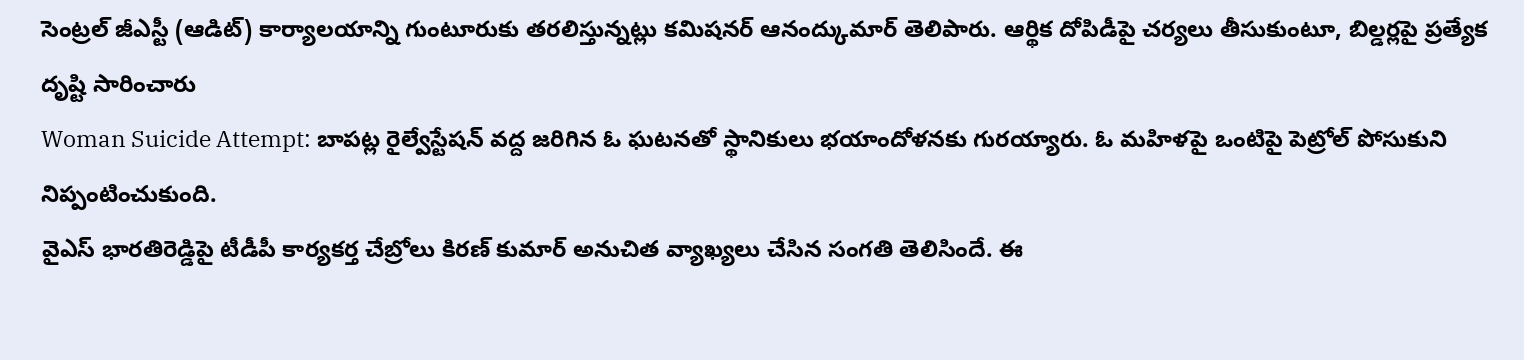సెంట్రల్ జీఎస్టీ (ఆడిట్) కార్యాలయాన్ని గుంటూరుకు తరలిస్తున్నట్లు కమిషనర్ ఆనంద్కుమార్ తెలిపారు. ఆర్థిక దోపిడీపై చర్యలు తీసుకుంటూ, బిల్డర్లపై ప్రత్యేక దృష్టి సారించారు
Woman Suicide Attempt: బాపట్ల రైల్వేస్టేషన్ వద్ద జరిగిన ఓ ఘటనతో స్థానికులు భయాందోళనకు గురయ్యారు. ఓ మహిళపై ఒంటిపై పెట్రోల్ పోసుకుని నిప్పంటించుకుంది.
వైఎస్ భారతిరెడ్డిపై టీడీపీ కార్యకర్త చేబ్రోలు కిరణ్ కుమార్ అనుచిత వ్యాఖ్యలు చేసిన సంగతి తెలిసిందే. ఈ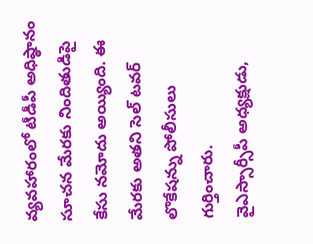వ్యవహారంలో టీడీపీ అధిష్ఠానం సూచన మేరకు నిందితుడిపై కేసు నమోదు అయ్యింది. ఈ మేరకు అతని సెల్ టవర్ లొకేషన్ను పోలీసులు గుర్తించారు.
వైఎస్సార్సీపీ అధ్యక్షుడు,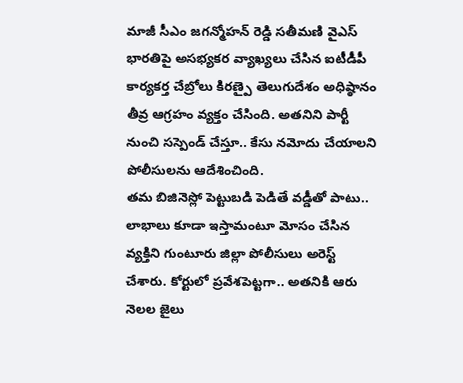మాజీ సీఎం జగన్మోహన్ రెడ్డి సతీమణి వైఎస్ భారతిపై అసభ్యకర వ్యాఖ్యలు చేసిన ఐటీడీపీ కార్యకర్త చేబ్రోలు కిరణ్పై తెలుగుదేశం అధిష్ఠానం తీవ్ర ఆగ్రహం వ్యక్తం చేసింది. అతనిని పార్టీ నుంచి సస్పెండ్ చేస్తూ.. కేసు నమోదు చేయాలని పోలీసులను ఆదేశించింది.
తమ బిజినెస్లో పెట్టుబడి పెడితే వడ్డీతో పాటు.. లాభాలు కూడా ఇస్తామంటూ మోసం చేసిన వ్యక్తిని గుంటూరు జిల్లా పోలీసులు అరెస్ట్ చేశారు. కోర్టులో ప్రవేశపెట్టగా.. అతనికి ఆరు నెలల జైలు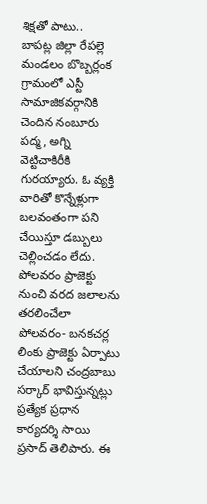శిక్షతో పాటు..
బాపట్ల జిల్లా రేపల్లె మండలం బొబ్బర్లంక గ్రామంలో ఎస్టీ సామాజికవర్గానికి చెందిన నంబూరు పద్మ, అగ్ని వెట్టిచాకిరీకి గురయ్యారు. ఓ వ్యక్తి వారితో కొన్నేళ్లుగా బలవంతంగా పని చేయిస్తూ డబ్బులు చెల్లించడం లేదు.
పోలవరం ప్రాజెక్టు నుంచి వరద జలాలను తరలించేలా పోలవరం- బనకచర్ల లింకు ప్రాజెక్టు ఏర్పాటు చేయాలని చంద్రబాబు సర్కార్ భావిస్తున్నట్లు ప్రత్యేక ప్రధాన కార్యదర్శి సాయి ప్రసాద్ తెలిపారు. ఈ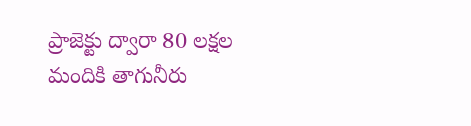ప్రాజెక్టు ద్వారా 80 లక్షల మందికి తాగునీరు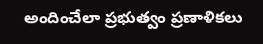అందించేలా ప్రభుత్వం ప్రణాళికలు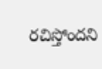రచిస్తోందని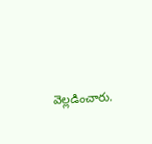వెల్లడించారు.